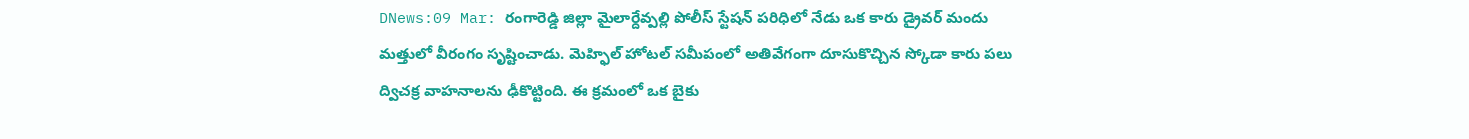DNews:09 Mar: రంగారెడ్డి జిల్లా మైలార్దేవ్పల్లి పోలీస్ స్టేషన్ పరిధిలో నేడు ఒక కారు డ్రైవర్ మందు మత్తులో వీరంగం సృష్టించాడు. మెహ్ఫిల్ హోటల్ సమీపంలో అతివేగంగా దూసుకొచ్చిన స్కోడా కారు పలు ద్విచక్ర వాహనాలను ఢీకొట్టింది. ఈ క్రమంలో ఒక బైకు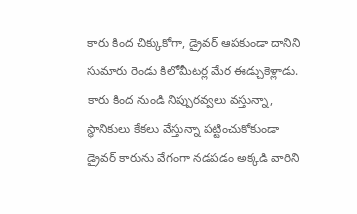కారు కింద చిక్కుకోగా, డ్రైవర్ ఆపకుండా దానిని సుమారు రెండు కిలోమీటర్ల మేర ఈడ్చుకెళ్లాడు.
కారు కింద నుండి నిప్పురవ్వలు వస్తున్నా, స్థానికులు కేకలు వేస్తున్నా పట్టించుకోకుండా డ్రైవర్ కారును వేగంగా నడపడం అక్కడి వారిని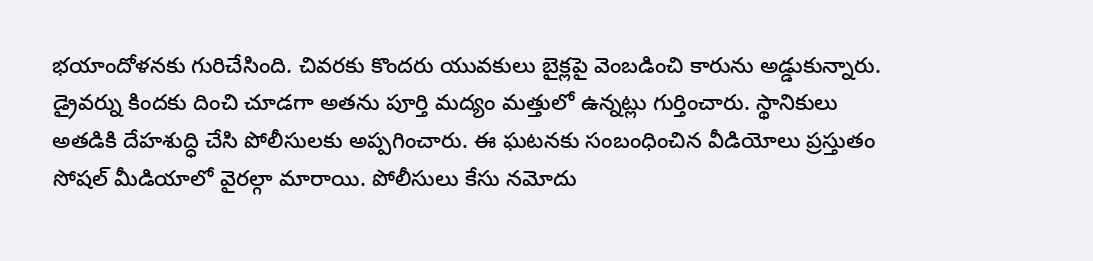భయాందోళనకు గురిచేసింది. చివరకు కొందరు యువకులు బైక్లపై వెంబడించి కారును అడ్డుకున్నారు. డ్రైవర్ను కిందకు దించి చూడగా అతను పూర్తి మద్యం మత్తులో ఉన్నట్లు గుర్తించారు. స్థానికులు అతడికి దేహశుద్ధి చేసి పోలీసులకు అప్పగించారు. ఈ ఘటనకు సంబంధించిన వీడియోలు ప్రస్తుతం సోషల్ మీడియాలో వైరల్గా మారాయి. పోలీసులు కేసు నమోదు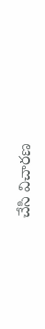చేసి విచారణ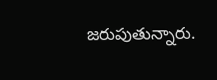జరుపుతున్నారు.